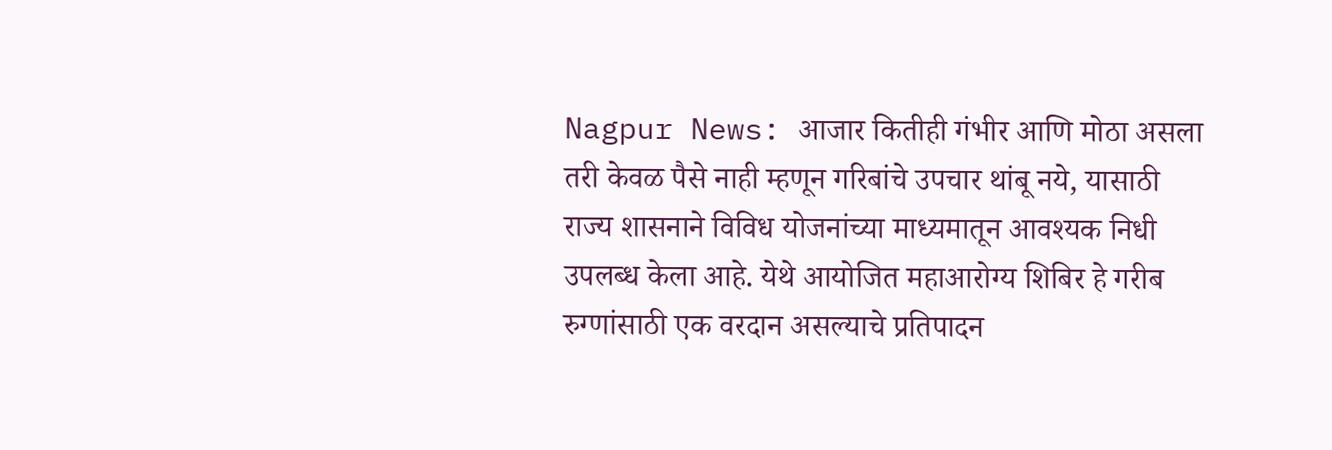Nagpur News: आजार कितीही गंभीर आणि मोठा असला तरी केवळ पैसे नाही म्हणून गरिबांचे उपचार थांबू नये, यासाठी राज्य शासनाने विविध योजनांच्या माध्यमातून आवश्यक निधी उपलब्ध केला आहे. येथे आयोजित महाआरोग्य शिबिर हे गरीब रुग्णांसाठी एक वरदान असल्याचे प्रतिपादन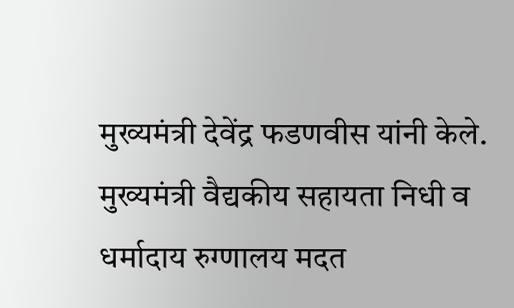मुख्यमंत्री देवेंद्र फडणवीस यांनी केले. मुख्यमंत्री वैद्यकीय सहायता निधी व धर्मादाय रुग्णालय मदत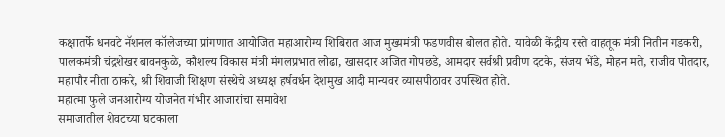कक्षातर्फे धनवटे नॅशनल कॉलेजच्या प्रांगणात आयोजित महाआरोग्य शिबिरात आज मुख्यमंत्री फडणवीस बोलत होते. यावेळी केंद्रीय रस्ते वाहतूक मंत्री नितीन गडकरी, पालकमंत्री चंद्रशेखर बावनकुळे, कौशल्य विकास मंत्री मंगलप्रभात लोढा, खासदार अजित गोपछडे, आमदार सर्वश्री प्रवीण दटके, संजय भेंडे, मोहन मते, राजीव पोतदार, महापौर नीता ठाकरे, श्री शिवाजी शिक्षण संस्थेचे अध्यक्ष हर्षवर्धन देशमुख आदी मान्यवर व्यासपीठावर उपस्थित होते.
महात्मा फुले जनआरोग्य योजनेत गंभीर आजारांचा समावेश
समाजातील शेवटच्या घटकाला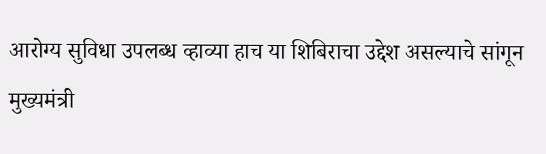आरोग्य सुविधा उपलब्ध व्हाव्या हाच या शिबिराचा उद्देश असल्याचे सांगून मुख्यमंत्री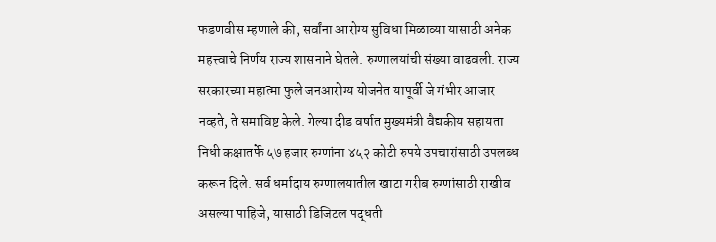फडणवीस म्हणाले की, सर्वांना आरोग्य सुविधा मिळाव्या यासाठी अनेक महत्त्वाचे निर्णय राज्य शासनाने घेतले. रुग्णालयांची संख्या वाढवली. राज्य सरकारच्या महात्मा फुले जनआरोग्य योजनेत यापूर्वी जे गंभीर आजार नव्हते, ते समाविष्ट केले. गेल्या दीड वर्षात मुख्यमंत्री वैद्यकीय सहायता निधी कक्षातर्फे ५७ हजार रुग्णांना ४५२ कोटी रुपये उपचारांसाठी उपलब्ध करून दिले. सर्व धर्मादाय रुग्णालयातील खाटा गरीब रुग्णांसाठी राखीव असल्या पाहिजे, यासाठी डिजिटल पद्धती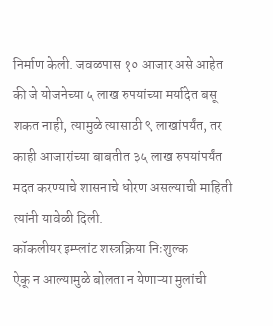निर्माण केली. जवळपास १० आजार असे आहेत की जे योजनेच्या ५ लाख रुपयांच्या मर्यादेत बसू शकत नाही, त्यामुळे त्यासाठी ९ लाखांपर्यंत, तर काही आजारांच्या बाबतीत ३५ लाख रुपयांपर्यंत मदत करण्याचे शासनाचे धोरण असल्याची माहिती त्यांनी यावेळी दिली.
कॉकलीयर इम्प्लांट शस्त्रक्रिया निःशुल्क
ऐकू न आल्यामुळे बोलता न येणाऱ्या मुलांची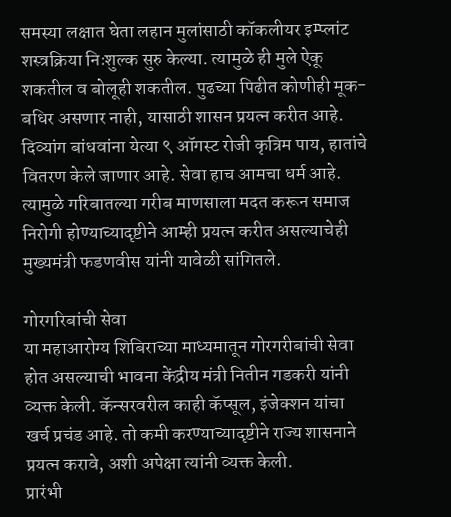समस्या लक्षात घेता लहान मुलांसाठी कॉकलीयर इम्प्लांट शस्त्रक्रिया निःशुल्क सुरु केल्या. त्यामुळे ही मुले ऐकू शकतील व बोलूही शकतील. पुढच्या पिढीत कोणीही मूक- बधिर असणार नाही, यासाठी शासन प्रयत्न करीत आहे. दिव्यांग बांधवांना येत्या ९ ऑगस्ट रोजी कृत्रिम पाय, हातांचे वितरण केले जाणार आहे. सेवा हाच आमचा धर्म आहे. त्यामुळे गरिबातल्या गरीब माणसाला मदत करून समाज निरोगी होण्याच्यादृष्टीने आम्ही प्रयत्न करीत असल्याचेही मुख्यमंत्री फडणवीस यांनी यावेळी सांगितले.

गोरगरिबांची सेवा
या महाआरोग्य शिबिराच्या माध्यमातून गोरगरीबांची सेवा होत असल्याची भावना केंद्रीय मंत्री नितीन गडकरी यांनी व्यक्त केली. कॅन्सरवरील काही कॅप्सूल, इंजेक्शन यांचा खर्च प्रचंड आहे. तो कमी करण्याच्यादृष्टीने राज्य शासनाने प्रयत्न करावे, अशी अपेक्षा त्यांनी व्यक्त केली.
प्रारंभी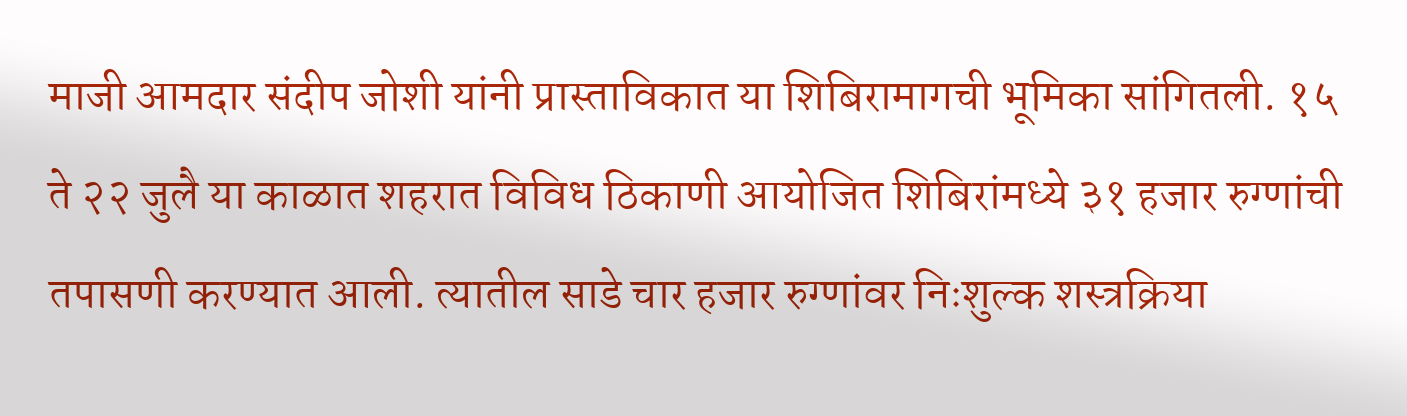माजी आमदार संदीप जोशी यांनी प्रास्ताविकात या शिबिरामागची भूमिका सांगितली. १५ ते २२ जुलै या काळात शहरात विविध ठिकाणी आयोजित शिबिरांमध्ये ३१ हजार रुग्णांची तपासणी करण्यात आली. त्यातील साडे चार हजार रुग्णांवर निःशुल्क शस्त्रक्रिया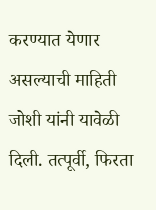करण्यात येणार असल्याची माहिती जोशी यांनी यावेळी दिली. तत्पूर्वी, फिरता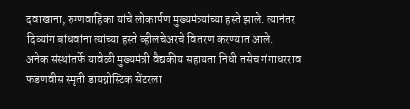दवाखाना, रुग्णवाहिका यांचे लोकार्पण मुख्यमंत्र्यांच्या हस्ते झाले. त्यानंतर दिव्यांग बांधवांना त्यांच्या हस्ते व्हीलचेअरचे वितरण करण्यात आले.
अनेक संस्थांतर्फे यावेळी मुख्यमंत्री वैद्यकीय सहायता निधी तसेच गंगाधरराव फडणवीस स्मृती डायग्नोस्टिक सेंटरला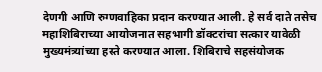देणगी आणि रुग्णवाहिका प्रदान करण्यात आली. हे सर्व दाते तसेच महाशिबिराच्या आयोजनात सहभागी डॉक्टरांचा सत्कार यावेळी मुख्यमंत्र्यांच्या हस्ते करण्यात आला. शिबिराचे सहसंयोजक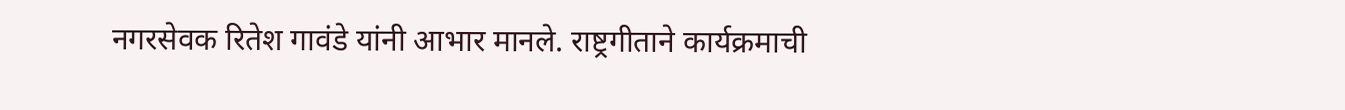नगरसेवक रितेश गावंडे यांनी आभार मानले. राष्ट्रगीताने कार्यक्रमाची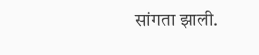सांगता झाली.